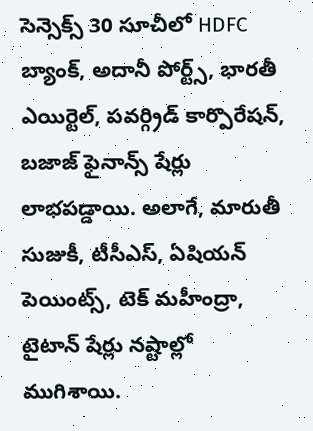సెన్సెక్స్ 30 సూచీలో HDFC బ్యాంక్, అదానీ పోర్ట్స్, భారతీ ఎయిర్టెల్, పవర్గ్రిడ్ కార్పొరేషన్, బజాజ్ ఫైనాన్స్ షేర్లు లాభపడ్డాయి. అలాగే, మారుతీ సుజుకీ, టీసీఎస్, ఏషియన్ పెయింట్స్, టెక్ మహీంద్రా, టైటాన్ షేర్లు నష్టాల్లో ముగిశాయి.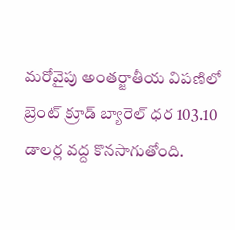మరోవైపు అంతర్జాతీయ విపణిలో బ్రెంట్ క్రూడ్ బ్యారెల్ ధర 103.10 డాలర్ల వద్ద కొనసాగుతోంది.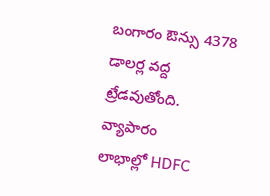బంగారం ఔన్సు 4378 డాలర్ల వద్ద ట్రేడవుతోంది.
వ్యాపారం
లాభాల్లో HDFC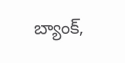బ్యాంక్,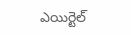ఎయిర్టెల్